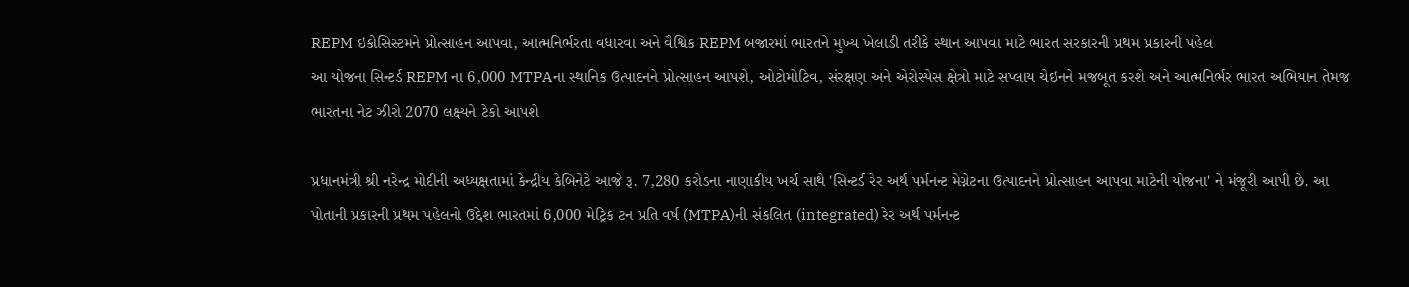REPM ઇકોસિસ્ટમને પ્રોત્સાહન આપવા, આત્મનિર્ભરતા વધારવા અને વૈશ્વિક REPM બજારમાં ભારતને મુખ્ય ખેલાડી તરીકે સ્થાન આપવા માટે ભારત સરકારની પ્રથમ પ્રકારની પહેલ
આ યોજના સિન્ટર્ડ REPM ના 6,000 MTPAના સ્થાનિક ઉત્પાદનને પ્રોત્સાહન આપશે, ઓટોમોટિવ, સંરક્ષણ અને એરોસ્પેસ ક્ષેત્રો માટે સપ્લાય ચેઇનને મજબૂત કરશે અને આત્મનિર્ભર ભારત અભિયાન તેમજ ભારતના નેટ ઝીરો 2070 લક્ષ્યને ટેકો આપશે

પ્રધાનમંત્રી શ્રી નરેન્દ્ર મોદીની અધ્યક્ષતામાં કેન્દ્રીય કેબિનેટે આજે રૂ. 7,280 કરોડના નાણાકીય ખર્ચ સાથે 'સિન્ટર્ડ રેર અર્થ પર્મનન્ટ મેગ્નેટના ઉત્પાદનને પ્રોત્સાહન આપવા માટેની યોજના' ને મંજૂરી આપી છે. આ પોતાની પ્રકારની પ્રથમ પહેલનો ઉદ્દેશ ભારતમાં 6,000 મેટ્રિક ટન પ્રતિ વર્ષ (MTPA)ની સંકલિત (integrated) રેર અર્થ પર્મનન્ટ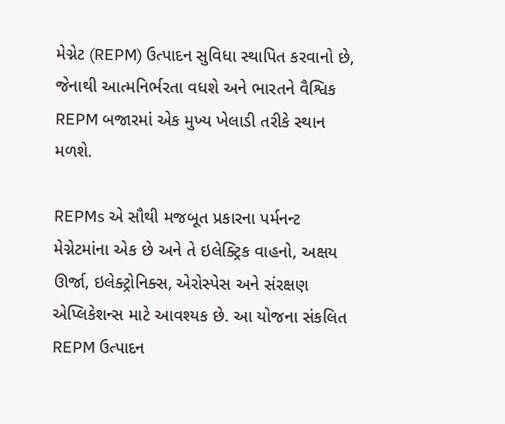મેગ્નેટ (REPM) ઉત્પાદન સુવિધા સ્થાપિત કરવાનો છે, જેનાથી આત્મનિર્ભરતા વધશે અને ભારતને વૈશ્વિક REPM બજારમાં એક મુખ્ય ખેલાડી તરીકે સ્થાન મળશે.

REPMs એ સૌથી મજબૂત પ્રકારના પર્મનન્ટ મેગ્નેટમાંના એક છે અને તે ઇલેક્ટ્રિક વાહનો, અક્ષય ઊર્જા, ઇલેક્ટ્રોનિક્સ, એરોસ્પેસ અને સંરક્ષણ એપ્લિકેશન્સ માટે આવશ્યક છે. આ યોજના સંકલિત REPM ઉત્પાદન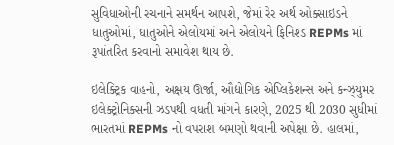સુવિધાઓની રચનાને સમર્થન આપશે, જેમાં રેર અર્થ ઓક્સાઇડને ધાતુઓમાં, ધાતુઓને એલોયમાં અને એલોયને ફિનિશ્ડ REPMs માં રૂપાંતરિત કરવાનો સમાવેશ થાય છે.

ઇલેક્ટ્રિક વાહનો, અક્ષય ઊર્જા, ઔદ્યોગિક એપ્લિકેશન્સ અને કન્ઝ્યુમર ઇલેક્ટ્રોનિક્સની ઝડપથી વધતી માંગને કારણે, 2025 થી 2030 સુધીમાં ભારતમાં REPMs નો વપરાશ બમણો થવાની અપેક્ષા છે. હાલમાં,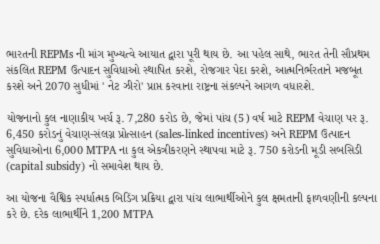ભારતની REPMs ની માંગ મુખ્યત્વે આયાત દ્વારા પૂરી થાય છે. આ પહેલ સાથે, ભારત તેની સૌપ્રથમ સંકલિત REPM ઉત્પાદન સુવિધાઓ સ્થાપિત કરશે, રોજગાર પેદા કરશે, આત્મનિર્ભરતાને મજબૂત કરશે અને 2070 સુધીમાં ' નેટ ઝીરો' પ્રાપ્ત કરવાના રાષ્ટ્રના સંકલ્પને આગળ વધારશે.

યોજનાનો કુલ નાણાકીય ખર્ચ રૂ. 7,280 કરોડ છે, જેમાં પાંચ (5) વર્ષ માટે REPM વેચાણ પર રૂ. 6,450 કરોડનું વેચાણ-સંલગ્ન પ્રોત્સાહન (sales-linked incentives) અને REPM ઉત્પાદન સુવિધાઓના 6,000 MTPA ના કુલ એકત્રીકરણને સ્થાપવા માટે રૂ. 750 કરોડની મૂડી સબસિડી (capital subsidy) નો સમાવેશ થાય છે.

આ યોજના વૈશ્વિક સ્પર્ધાત્મક બિડિંગ પ્રક્રિયા દ્વારા પાંચ લાભાર્થીઓને કુલ ક્ષમતાની ફાળવણીની કલ્પના કરે છે. દરેક લાભાર્થીને 1,200 MTPA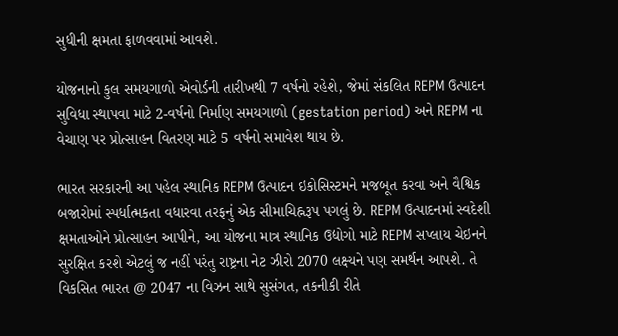સુધીની ક્ષમતા ફાળવવામાં આવશે.

યોજનાનો કુલ સમયગાળો એવોર્ડની તારીખથી 7 વર્ષનો રહેશે, જેમાં સંકલિત REPM ઉત્પાદન સુવિધા સ્થાપવા માટે 2-વર્ષનો નિર્માણ સમયગાળો (gestation period) અને REPM ના વેચાણ પર પ્રોત્સાહન વિતરણ માટે 5 વર્ષનો સમાવેશ થાય છે.

ભારત સરકારની આ પહેલ સ્થાનિક REPM ઉત્પાદન ઇકોસિસ્ટમને મજબૂત કરવા અને વૈશ્વિક બજારોમાં સ્પર્ધાત્મકતા વધારવા તરફનું એક સીમાચિહ્નરૂપ પગલું છે. REPM ઉત્પાદનમાં સ્વદેશી ક્ષમતાઓને પ્રોત્સાહન આપીને, આ યોજના માત્ર સ્થાનિક ઉદ્યોગો માટે REPM સપ્લાય ચેઇનને સુરક્ષિત કરશે એટલું જ નહીં પરંતુ રાષ્ટ્રના નેટ ઝીરો 2070 લક્ષ્યને પણ સમર્થન આપશે. તે વિકસિત ભારત @ 2047 ના વિઝન સાથે સુસંગત, તકનીકી રીતે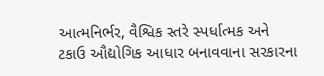આત્મનિર્ભર, વૈશ્વિક સ્તરે સ્પર્ધાત્મક અને ટકાઉ ઔદ્યોગિક આધાર બનાવવાના સરકારના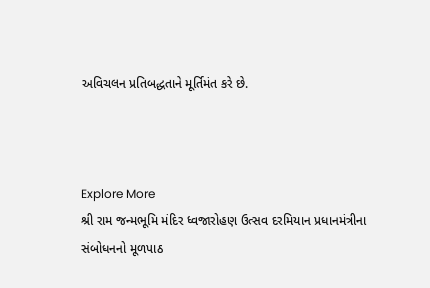અવિચલન પ્રતિબદ્ધતાને મૂર્તિમંત કરે છે.



Explore More
શ્રી રામ જન્મભૂમિ મંદિર ધ્વજારોહણ ઉત્સવ દરમિયાન પ્રધાનમંત્રીના સંબોધનનો મૂળપાઠ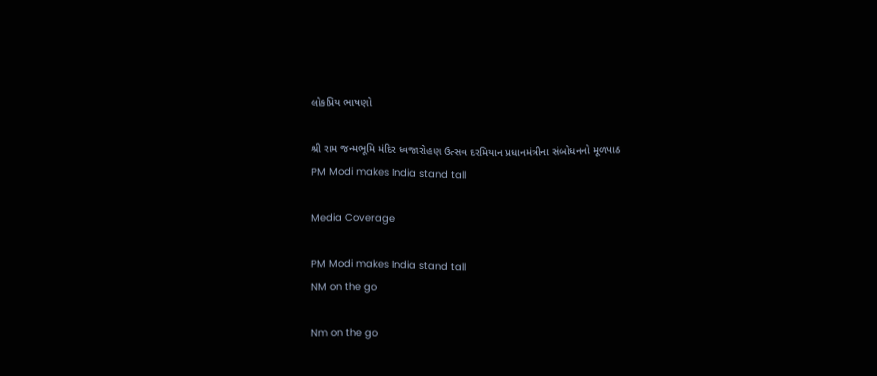લોકપ્રિય ભાષણો

શ્રી રામ જન્મભૂમિ મંદિર ધ્વજારોહણ ઉત્સવ દરમિયાન પ્રધાનમંત્રીના સંબોધનનો મૂળપાઠ
PM Modi makes India stand tall

Media Coverage

PM Modi makes India stand tall
NM on the go

Nm on the go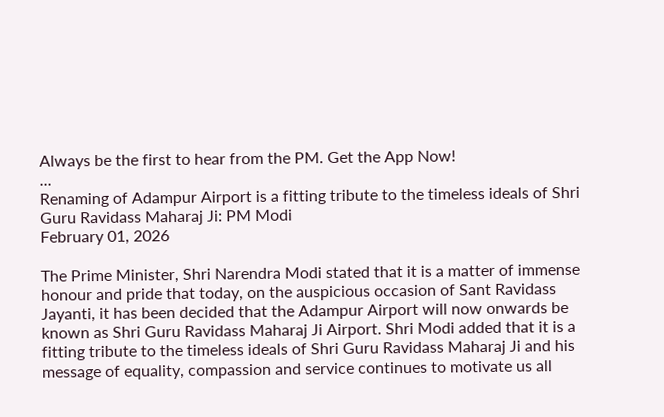Always be the first to hear from the PM. Get the App Now!
...
Renaming of Adampur Airport is a fitting tribute to the timeless ideals of Shri Guru Ravidass Maharaj Ji: PM Modi
February 01, 2026

The Prime Minister, Shri Narendra Modi stated that it is a matter of immense honour and pride that today, on the auspicious occasion of Sant Ravidass Jayanti, it has been decided that the Adampur Airport will now onwards be known as Shri Guru Ravidass Maharaj Ji Airport. Shri Modi added that it is a fitting tribute to the timeless ideals of Shri Guru Ravidass Maharaj Ji and his message of equality, compassion and service continues to motivate us all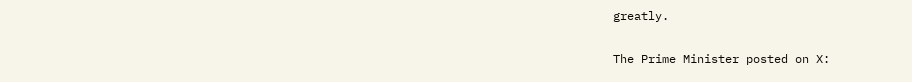greatly.

The Prime Minister posted on X: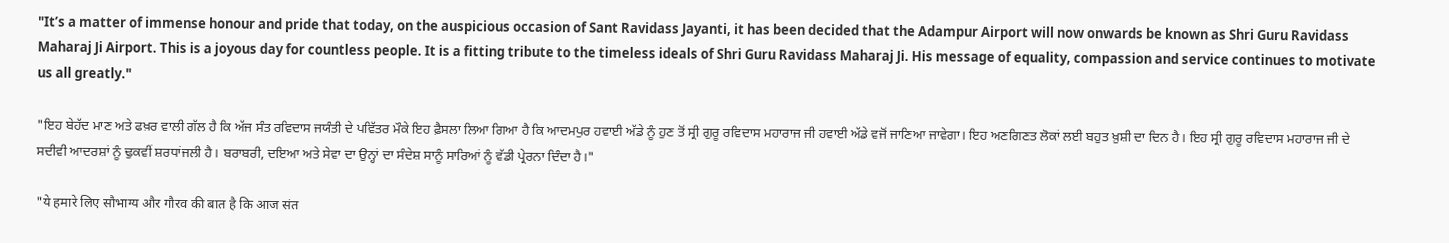"It’s a matter of immense honour and pride that today, on the auspicious occasion of Sant Ravidass Jayanti, it has been decided that the Adampur Airport will now onwards be known as Shri Guru Ravidass Maharaj Ji Airport. This is a joyous day for countless people. It is a fitting tribute to the timeless ideals of Shri Guru Ravidass Maharaj Ji. His message of equality, compassion and service continues to motivate us all greatly."

"ਇਹ ਬੇਹੱਦ ਮਾਣ ਅਤੇ ਫਖ਼ਰ ਵਾਲੀ ਗੱਲ ਹੈ ਕਿ ਅੱਜ ਸੰਤ ਰਵਿਦਾਸ ਜਯੰਤੀ ਦੇ ਪਵਿੱਤਰ ਮੌਕੇ ਇਹ ਫ਼ੈਸਲਾ ਲਿਆ ਗਿਆ ਹੈ ਕਿ ਆਦਮਪੁਰ ਹਵਾਈ ਅੱਡੇ ਨੂੰ ਹੁਣ ਤੋਂ ਸ੍ਰੀ ਗੁਰੂ ਰਵਿਦਾਸ ਮਹਾਰਾਜ ਜੀ ਹਵਾਈ ਅੱਡੇ ਵਜੋਂ ਜਾਣਿਆ ਜਾਵੇਗਾ। ਇਹ ਅਣਗਿਣਤ ਲੋਕਾਂ ਲਈ ਬਹੁਤ ਖ਼ੁਸ਼ੀ ਦਾ ਦਿਨ ਹੈ। ਇਹ ਸ੍ਰੀ ਗੁਰੂ ਰਵਿਦਾਸ ਮਹਾਰਾਜ ਜੀ ਦੇ ਸਦੀਵੀ ਆਦਰਸ਼ਾਂ ਨੂੰ ਢੁਕਵੀਂ ਸ਼ਰਧਾਂਜਲੀ ਹੈ। ਬਰਾਬਰੀ, ਦਇਆ ਅਤੇ ਸੇਵਾ ਦਾ ਉਨ੍ਹਾਂ ਦਾ ਸੰਦੇਸ਼ ਸਾਨੂੰ ਸਾਰਿਆਂ ਨੂੰ ਵੱਡੀ ਪ੍ਰੇਰਨਾ ਦਿੰਦਾ ਹੈ।"

"ये हमारे लिए सौभाग्य और गौरव की बात है कि आज संत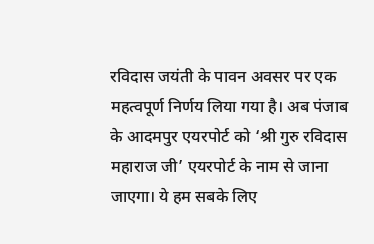रविदास जयंती के पावन अवसर पर एक महत्वपूर्ण निर्णय लिया गया है। अब पंजाब के आदमपुर एयरपोर्ट को ‘श्री गुरु रविदास महाराज जी’ एयरपोर्ट के नाम से जाना जाएगा। ये हम सबके लिए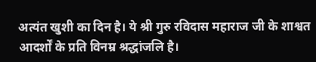अत्यंत खुशी का दिन है। ये श्री गुरु रविदास महाराज जी के शाश्वत आदर्शों के प्रति विनम्र श्रद्धांजलि है।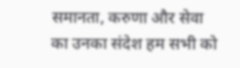समानता, करुणा और सेवा का उनका संदेश हम सभी को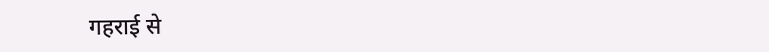गहराई से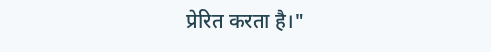प्रेरित करता है।"